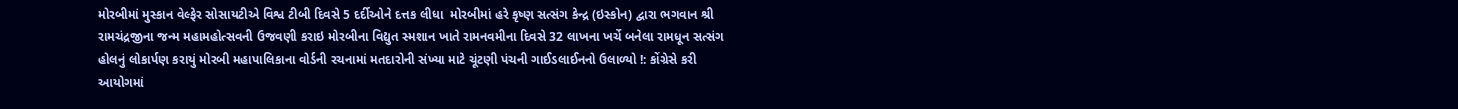મોરબીમાં મુસ્કાન વેલ્ફેર સોસાયટીએ વિશ્વ ટીબી દિવસે 5 દર્દીઓને દત્તક લીધા  મોરબીમાં હરે કૃષ્ણ સત્સંગ કેન્દ્ર (ઇસ્કોન) દ્વારા ભગવાન શ્રી રામચંદ્રજીના જન્મ મહામહોત્સવની ઉજવણી કરાઇ મોરબીના વિદ્યુત સ્મશાન ખાતે રામનવમીના દિવસે 32 લાખના ખર્ચે બનેલા રામધૂન સત્સંગ હોલનું લોકાર્પણ કરાયું મોરબી મહાપાલિકાના વોર્ડની રચનામાં મતદારોની સંખ્યા માટે ચૂંટણી પંચની ગાઈડલાઈનનો ઉલાળ્યો !: કોંગ્રેસે કરી આયોગમાં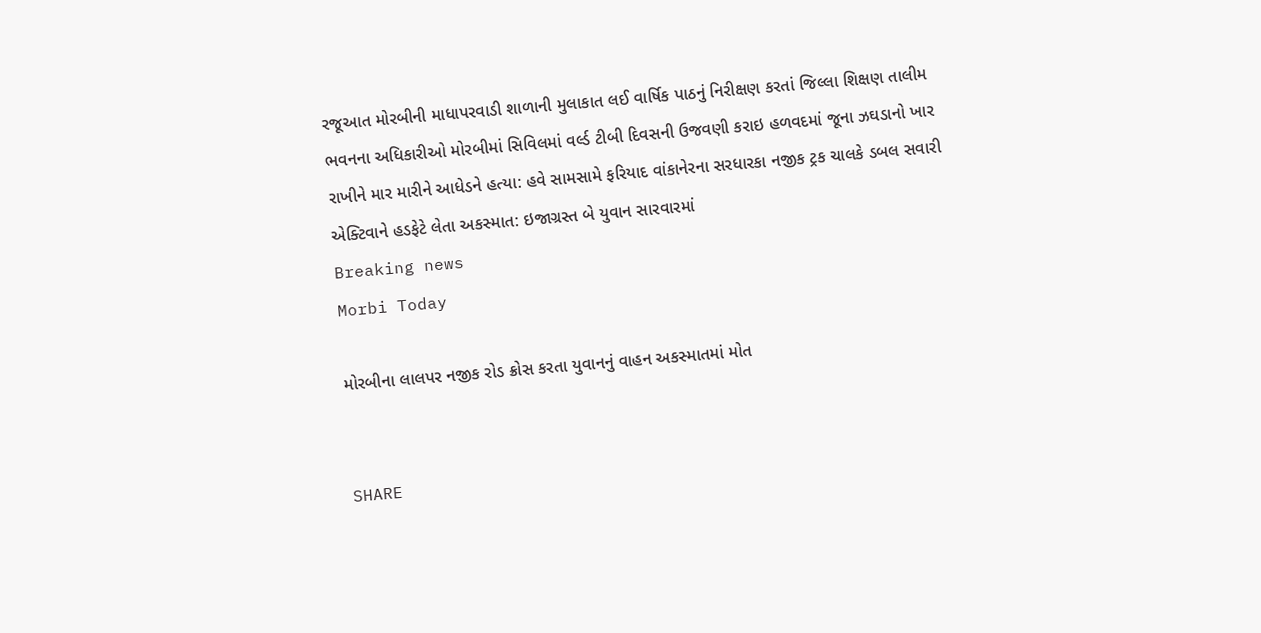રજૂઆત મોરબીની માધાપરવાડી શાળાની મુલાકાત લઈ વાર્ષિક પાઠનું નિરીક્ષણ કરતાં જિલ્લા શિક્ષણ તાલીમ ભવનના અધિકારીઓ મોરબીમાં સિવિલમાં વર્લ્ડ ટીબી દિવસની ઉજવણી કરાઇ હળવદમાં જૂના ઝઘડાનો ખાર રાખીને માર મારીને આધેડને હત્યા: હવે સામસામે ફરિયાદ વાંકાનેરના સરધારકા નજીક ટ્રક ચાલકે ડબલ સવારી એક્ટિવાને હડફેટે લેતા અકસ્માત: ઇજાગ્રસ્ત બે યુવાન સારવારમાં
Breaking news
Morbi Today

મોરબીના લાલપર નજીક રોડ ક્રોસ કરતા યુવાનનું વાહન અકસ્માતમાં મોત


SHARE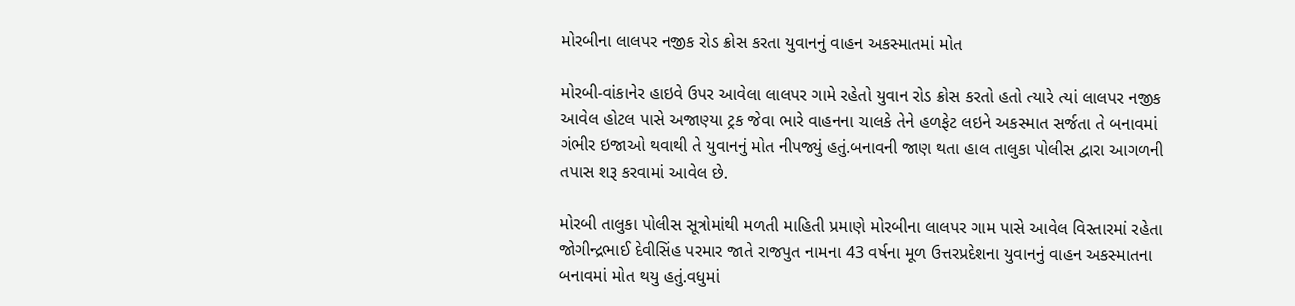મોરબીના લાલપર નજીક રોડ ક્રોસ કરતા યુવાનનું વાહન અકસ્માતમાં મોત

મોરબી-વાંકાનેર હાઇવે ઉપર આવેલા લાલપર ગામે રહેતો યુવાન રોડ ક્રોસ કરતો હતો ત્યારે ત્યાં લાલપર નજીક આવેલ હોટલ પાસે અજાણ્યા ટ્રક જેવા ભારે વાહનના ચાલકે તેને હળફેટ લઇને અકસ્માત સર્જતા તે બનાવમાં ગંભીર ઇજાઓ થવાથી તે યુવાનનું મોત નીપજ્યું હતું.બનાવની જાણ થતા હાલ તાલુકા પોલીસ દ્વારા આગળની તપાસ શરૂ કરવામાં આવેલ છે.

મોરબી તાલુકા પોલીસ સૂત્રોમાંથી મળતી માહિતી પ્રમાણે મોરબીના લાલપર ગામ પાસે આવેલ વિસ્તારમાં રહેતા જોગીન્દ્રભાઈ દેવીસિંહ પરમાર જાતે રાજપુત નામના 43 વર્ષના મૂળ ઉત્તરપ્રદેશના યુવાનનું વાહન અકસ્માતના બનાવમાં મોત થયુ હતું.વધુમાં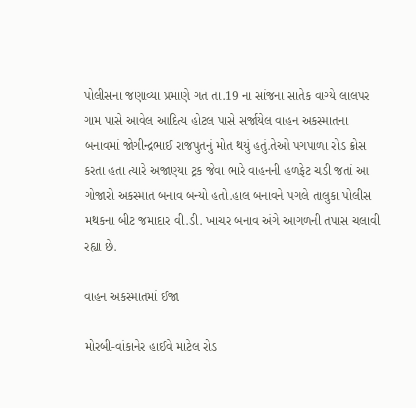પોલીસના જણાવ્યા પ્રમાણે ગત તા.19 ના સાંજના સાતેક વાગ્યે લાલપર ગામ પાસે આવેલ આદિત્ય હોટલ પાસે સર્જાયેલ વાહન અકસ્માતના બનાવમાં જોગીન્દ્રભાઈ રાજપુતનું મોત થયું હતું.તેઓ પગપાળા રોડ ક્રોસ કરતા હતા ત્યારે અજાણ્યા ટ્રક જેવા ભારે વાહનની હળફેટ ચડી જતાં આ ગોજારો અકસ્માત બનાવ બન્યો હતો.હાલ બનાવને પગલે તાલુકા પોલીસ મથકના બીટ જમાદાર વી.ડી. ખાચર બનાવ અંગે આગળની તપાસ ચલાવી રહ્યા છે.

વાહન અકસ્માતમાં ઈજા

મોરબી-વાંકાનેર હાઈવે માટેલ રોડ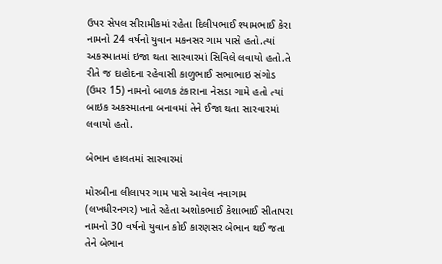ઉપર સેપલ સીરામીકમાં રહેતા દિલીપભાઈ શ્યામભાઈ કેરા નામનો 24 વર્ષનો યુવાન મકનસર ગામ પાસે હતો.ત્યાં અકસ્માતમાં ઇજા થતા સારવારમાં સિવિલે લવાયો હતો.તે રીતે જ દાહોદના રહેવાસી કાળુભાઈ સભાભાઇ સંગોડ (ઉમર 15) નામનો બાળક ટંકારાના નેસડા ગામે હતો ત્યાં બાઇક અકસ્માતના બનાવમાં તેને ઈજા થતા સારવારમાં લવાયો હતો.

બેભાન હાલતમાં સારવારમાં

મોરબીના લીલાપર ગામ પાસે આવેલ નવાગામ (લખધીરનગર) ખાતે રહેતા અશોકભાઈ કેશાભાઈ સીતાપરા નામનો 30 વર્ષનો યુવાન કોઈ કારણસર બેભાન થઈ જતા તેને બેભાન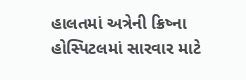હાલતમાં અત્રેની ક્રિષ્ના હોસ્પિટલમાં સારવાર માટે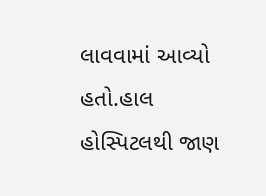લાવવામાં આવ્યો હતો.હાલ હોસ્પિટલથી જાણ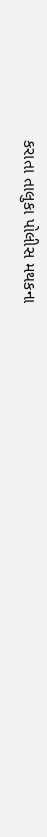કરાતા તાલુકા પોલીસ મથકના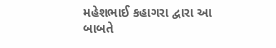મહેશભાઈ કહાગરા દ્વારા આ બાબતે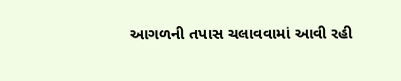આગળની તપાસ ચલાવવામાં આવી રહી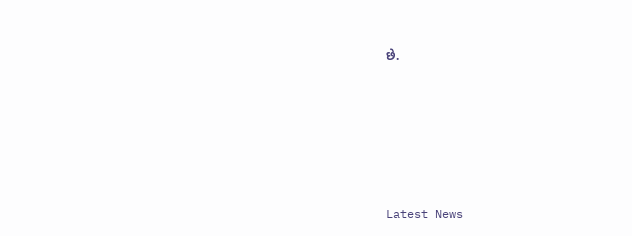છે.








Latest News